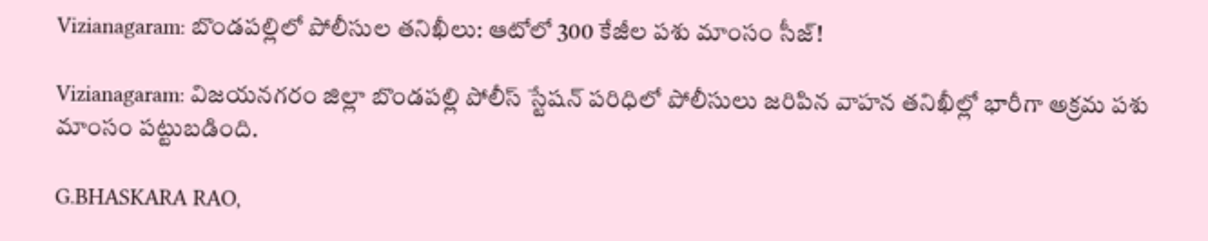Vizianagaram: బొండపల్లిలో పోలీసుల తనిఖీలు: ఆటోలో 300 కేజీల పశు మాంసం సీజ్!

Vizianagaram: విజయనగరం జిల్లా బొండపల్లి పోలీస్ స్టేషన్ పరిధిలో పోలీసులు జరిపిన వాహన తనిఖీల్లో భారీగా అక్రమ పశు మాంసం పట్టుబడింది.

G.BHASKARA RAO,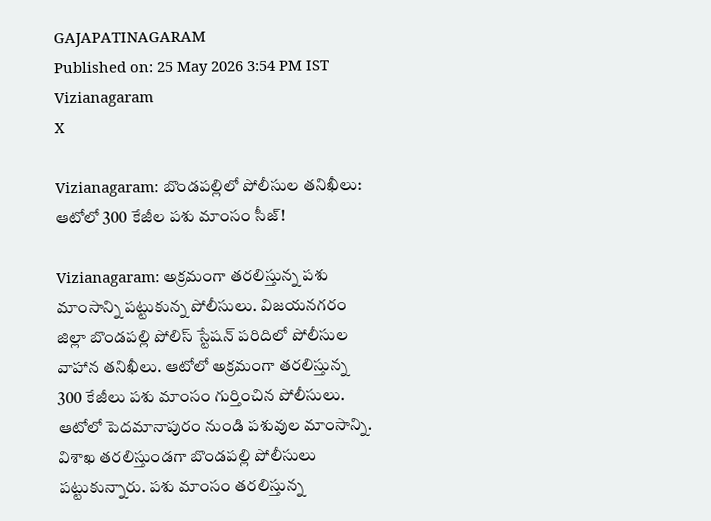GAJAPATINAGARAM
Published on: 25 May 2026 3:54 PM IST
Vizianagaram
X

Vizianagaram: బొండపల్లిలో పోలీసుల తనిఖీలు: ఆటోలో 300 కేజీల పశు మాంసం సీజ్!

Vizianagaram: అక్రమంగా తరలిస్తున్న పశు మాంసాన్ని పట్టుకున్న పోలీసులు. విజయనగరం జిల్లా బొండపల్లి పోలిస్ స్టేషన్ పరిదిలో పోలీసుల వాహాన తనిఖీలు. ఆటోలో అక్రమంగా తరలిస్తున్న 300 కేజీలు పశు మాంసం గుర్తించిన పోలీసులు. ఆటోలో పెదమానాపురం నుండి పశువుల మాంసాన్ని. విశాఖ తరలిస్తుండగా బొండపల్లి పోలీసులు పట్టుకున్నారు. పశు మాంసం తరలిస్తున్న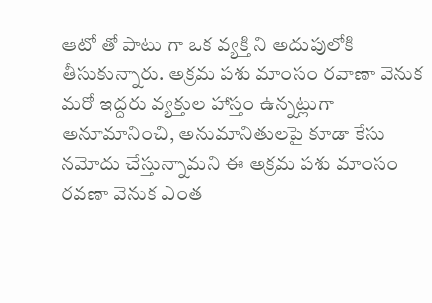ఆటో తో పాటు గా ఒక వ్యక్తి ని అదుపులోకి తీసుకున్నారు. అక్రమ పశు మాంసం రవాణా వెనుక మరో ఇద్దరు వ్యక్తుల హాస్తం ఉన్నట్లుగా అనూమానించి, అనుమానితులపై కూడా కేసు నమోదు చేస్తున్నామని ఈ అక్రమ పశు మాంసం రవణా వెనుక ఎంత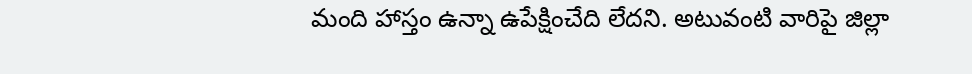మంది హాస్తం ఉన్నా ఉపేక్షించేది లేదని. అటువంటి వారిపై జిల్లా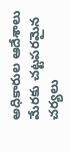అధికారుల ఆదేశాలు మేరకు చట్టపరమైన చర్యలు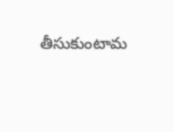తీసుకుంటామ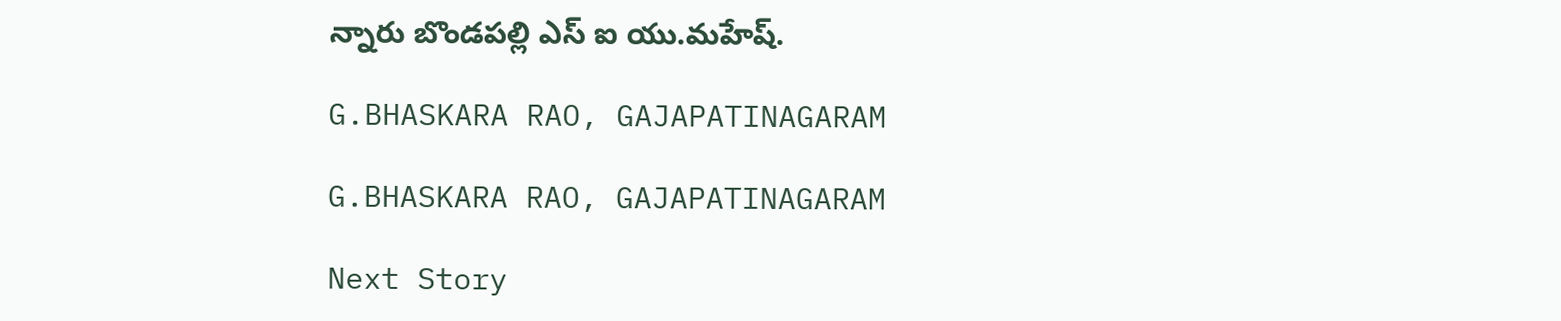న్నారు బొండపల్లి ఎస్ ఐ యు.మహేష్.

G.BHASKARA RAO, GAJAPATINAGARAM

G.BHASKARA RAO, GAJAPATINAGARAM

Next Story